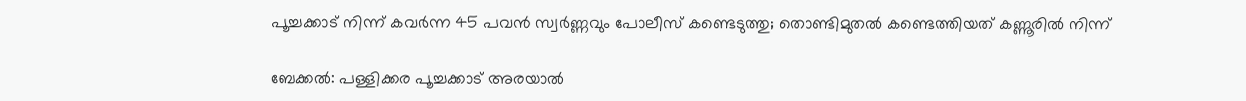പൂച്ചക്കാട് നിന്ന് കവർന്ന 45 പവൻ സ്വർണ്ണവും പോലീസ് കണ്ടെടുത്തു; തൊണ്ടിമുതൽ കണ്ടെത്തിയത് കണ്ണൂരിൽ നിന്ന്

ബേക്കൽ: പള്ളിക്കര പൂച്ചക്കാട് അരയാൽ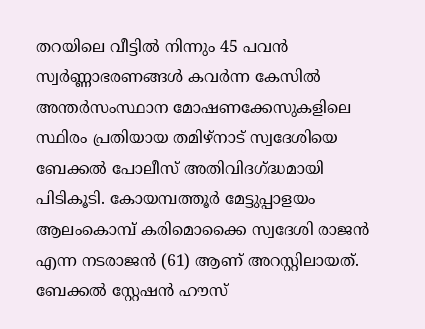തറയിലെ വീട്ടിൽ നിന്നും 45 പവൻ സ്വർണ്ണാഭരണങ്ങൾ കവർന്ന കേസിൽ അന്തർസംസ്ഥാന മോഷണക്കേസുകളിലെ സ്ഥിരം പ്രതിയായ തമിഴ്‌നാട് സ്വദേശിയെ ബേക്കൽ പോലീസ് അതിവിദഗ്ദ്ധമായി പിടികൂടി. കോയമ്പത്തൂർ മേട്ടുപ്പാളയം ആലംകൊമ്പ് കരിമൊക്കൈ സ്വദേശി രാജൻ എന്ന നടരാജൻ (61) ആണ് അറസ്റ്റിലായത്. ബേക്കൽ സ്റ്റേഷൻ ഹൗസ്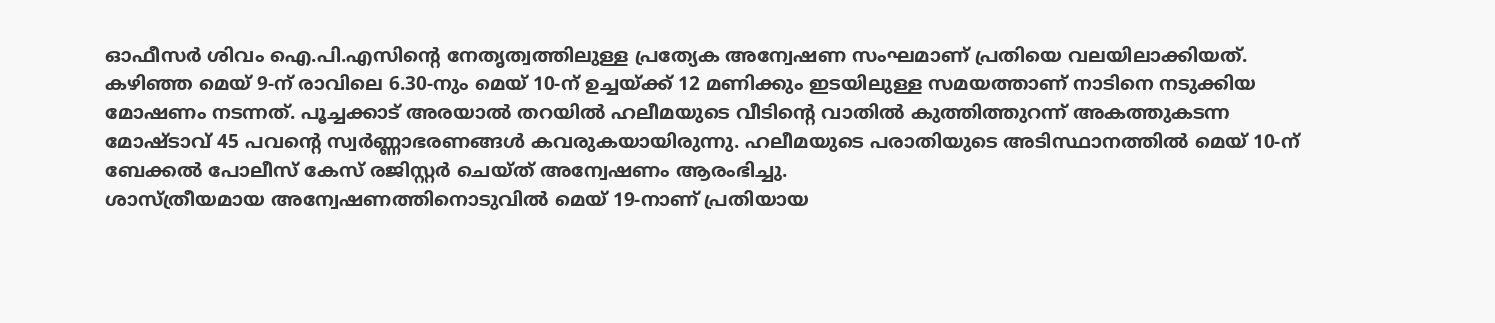ഓഫീസർ ശിവം ഐ.പി.എസിന്റെ നേതൃത്വത്തിലുള്ള പ്രത്യേക അന്വേഷണ സംഘമാണ് പ്രതിയെ വലയിലാക്കിയത്.
കഴിഞ്ഞ മെയ് 9-ന് രാവിലെ 6.30-നും മെയ് 10-ന് ഉച്ചയ്ക്ക് 12 മണിക്കും ഇടയിലുള്ള സമയത്താണ് നാടിനെ നടുക്കിയ മോഷണം നടന്നത്. പൂച്ചക്കാട് അരയാൽ തറയിൽ ഹലീമയുടെ വീടിൻ്റെ വാതിൽ കുത്തിത്തുറന്ന് അകത്തുകടന്ന മോഷ്ടാവ് 45 പവൻ്റെ സ്വർണ്ണാഭരണങ്ങൾ കവരുകയായിരുന്നു. ഹലീമയുടെ പരാതിയുടെ അടിസ്ഥാനത്തിൽ മെയ് 10-ന് ബേക്കൽ പോലീസ് കേസ് രജിസ്റ്റർ ചെയ്ത് അന്വേഷണം ആരംഭിച്ചു.
ശാസ്ത്രീയമായ അന്വേഷണത്തിനൊടുവിൽ മെയ് 19-നാണ് പ്രതിയായ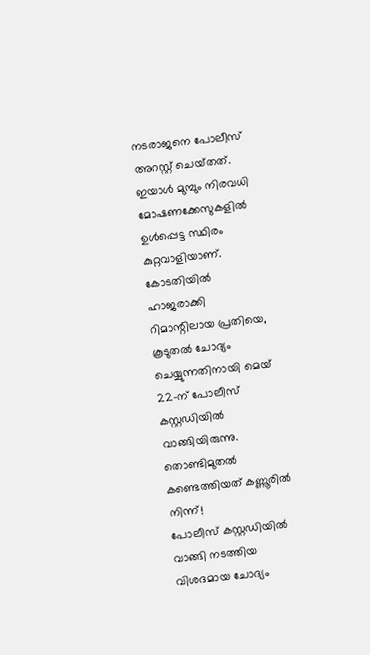നടരാജനെ പോലീസ് അറസ്റ്റ് ചെയ്‌തത്‌. ഇയാൾ മുമ്പും നിരവധി മോഷണക്കേസുകളിൽ ഉൾപ്പെട്ട സ്ഥിരം കുറ്റവാളിയാണ്. കോടതിയിൽ ഹാജരാക്കി റിമാന്റിലായ പ്രതിയെ, കൂടുതൽ ചോദ്യം ചെയ്യുന്നതിനായി മെയ് 22-ന് പോലീസ് കസ്റ്റഡിയിൽ വാങ്ങിയിരുന്നു.
തൊണ്ടിമുതൽ കണ്ടെത്തിയത് കണ്ണൂരിൽ നിന്ന്!
പോലീസ് കസ്റ്റഡിയിൽ വാങ്ങി നടത്തിയ വിശദമായ ചോദ്യം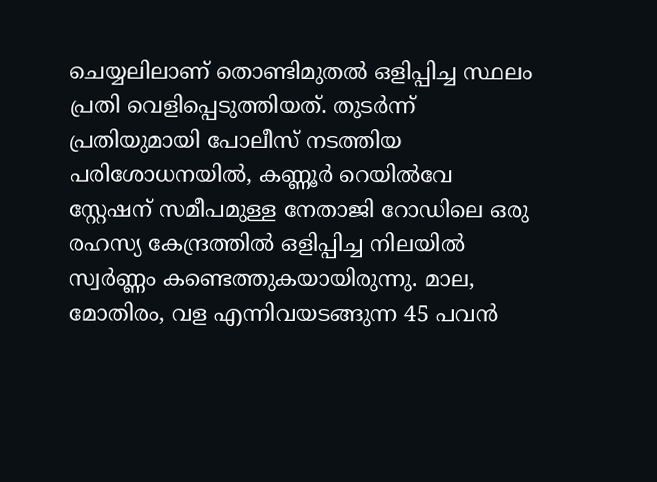ചെയ്യലിലാണ് തൊണ്ടിമുതൽ ഒളിപ്പിച്ച സ്ഥലം പ്രതി വെളിപ്പെടുത്തിയത്. തുടർന്ന് പ്രതിയുമായി പോലീസ് നടത്തിയ പരിശോധനയിൽ, കണ്ണൂർ റെയിൽവേ സ്റ്റേഷന് സമീപമുള്ള നേതാജി റോഡിലെ ഒരു രഹസ്യ കേന്ദ്രത്തിൽ ഒളിപ്പിച്ച നിലയിൽ സ്വർണ്ണം കണ്ടെത്തുകയായിരുന്നു. മാല, മോതിരം, വള എന്നിവയടങ്ങുന്ന 45 പവൻ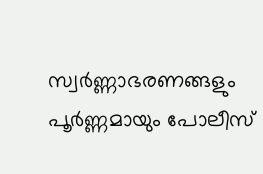സ്വർണ്ണാഭരണങ്ങളും പൂർണ്ണമായും പോലീസ്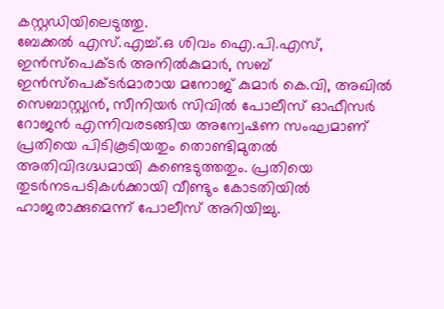കസ്റ്റഡിയിലെടുത്തു.
ബേക്കൽ എസ്.എച്ച്.ഒ ശിവം ഐ.പി.എസ്, ഇൻസ്പെക്ടർ അനിൽകുമാർ, സബ് ഇൻസ്പെക്ടർമാരായ മനോജ് കുമാർ കെ.വി, അഖിൽ സെബാസ്റ്റ്യൻ, സീനിയർ സിവിൽ പോലീസ് ഓഫീസർ റോജൻ എന്നിവരടങ്ങിയ അന്വേഷണ സംഘമാണ് പ്രതിയെ പിടികൂടിയതും തൊണ്ടിമുതൽ അതിവിദഗ്ദ്ധമായി കണ്ടെടുത്തതും. പ്രതിയെ തുടർനടപടികൾക്കായി വീണ്ടും കോടതിയിൽ ഹാജരാക്കുമെന്ന് പോലീസ് അറിയിച്ചു.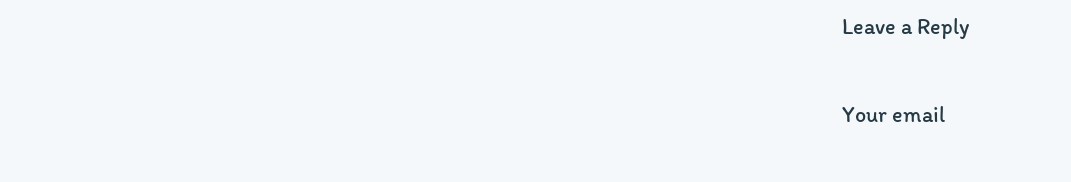Leave a Reply

Your email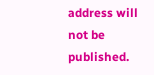address will not be published.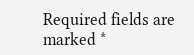Required fields are marked *